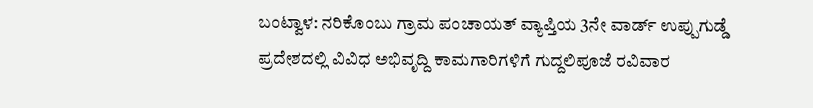ಬಂಟ್ವಾಳ: ನರಿಕೊಂಬು ಗ್ರಾಮ ಪಂಚಾಯತ್ ವ್ಯಾಪ್ತಿಯ 3ನೇ ವಾರ್ಡ್ ಉಪ್ಪುಗುಡ್ಡೆ ಪ್ರದೇಶದಲ್ಲಿ ವಿವಿಧ ಅಭಿವೃದ್ದಿ ಕಾಮಗಾರಿಗಳಿಗೆ ಗುದ್ದಲಿಪೂಜೆ ರವಿವಾರ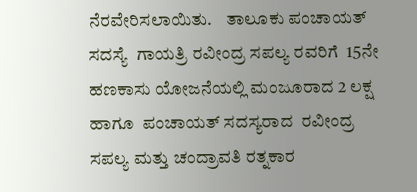ನೆರವೇರಿಸಲಾಯಿತು.    ತಾಲೂಕು ಪಂಚಾಯತ್ ಸದಸ್ಯೆ  ಗಾಯತ್ರಿ ರವೀಂದ್ರ ಸಪಲ್ಯ ರವರಿಗೆ  15ನೇ ಹಣಕಾಸು ಯೋಜನೆಯಲ್ಲಿ ಮಂಜೂರಾದ 2 ಲಕ್ಷ ಹಾಗೂ  ಪಂಚಾಯತ್ ಸದಸ್ಯರಾದ  ರವೀಂದ್ರ ಸಪಲ್ಯ ಮತ್ತು ಚಂದ್ರಾವತಿ ರತ್ನಕಾರ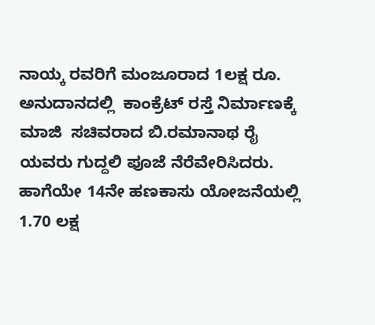ನಾಯ್ಕ ರವರಿಗೆ ಮಂಜೂರಾದ 1ಲಕ್ಷ ರೂ. ಅನುದಾನದಲ್ಲಿ  ಕಾಂಕ್ರೆಟ್ ರಸ್ತೆ ನಿರ್ಮಾಣಕ್ಕೆ ಮಾಜಿ  ಸಚಿವರಾದ ಬಿ.ರಮಾನಾಥ ರೈ ಯವರು ಗುದ್ದಲಿ ಪೂಜೆ ನೆರೆವೇರಿಸಿದರು. ಹಾಗೆಯೇ 14ನೇ ಹಣಕಾಸು ಯೋಜನೆಯಲ್ಲಿ 1.70 ಲಕ್ಷ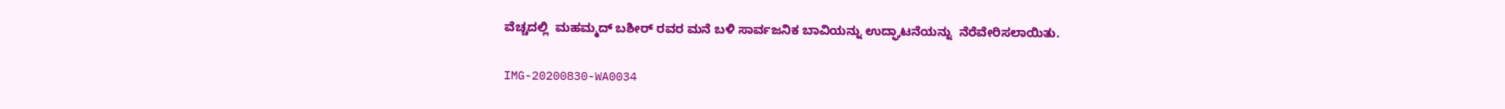ವೆಚ್ಚದಲ್ಲಿ  ಮಹಮ್ಮದ್ ಬಶೀರ್ ರವರ ಮನೆ ಬಳಿ ಸಾರ್ವಜನಿಕ ಬಾವಿಯನ್ನು ಉದ್ಘಾಟನೆಯನ್ನು  ನೆರೆವೇರಿಸಲಾಯಿತು.

IMG-20200830-WA0034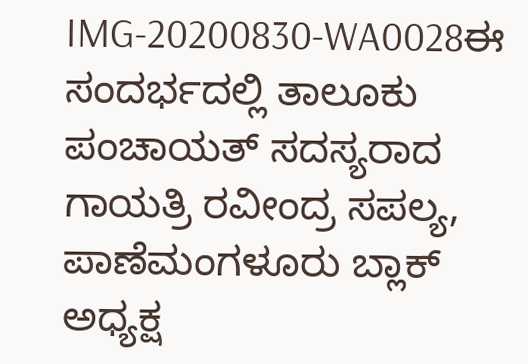IMG-20200830-WA0028ಈ ಸಂದರ್ಭದಲ್ಲಿ ತಾಲೂಕು ಪಂಚಾಯತ್ ಸದಸ್ಯರಾದ  ಗಾಯತ್ರಿ ರವೀಂದ್ರ ಸಪಲ್ಯ, ಪಾಣೆಮಂಗಳೂರು ಬ್ಲಾಕ್ ಅಧ್ಯಕ್ಷ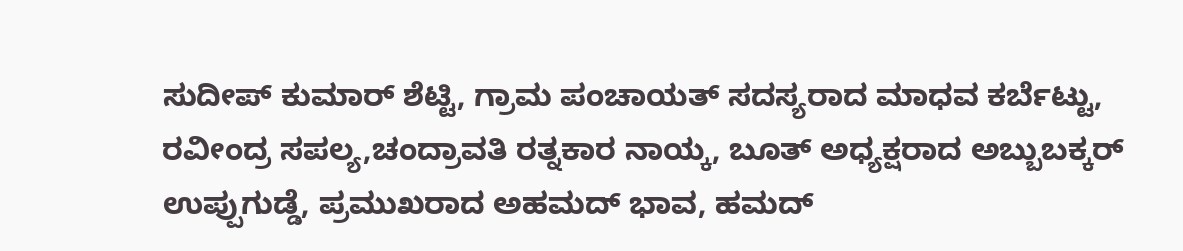ಸುದೀಪ್ ಕುಮಾರ್ ಶೆಟ್ಟಿ, ಗ್ರಾಮ ಪಂಚಾಯತ್ ಸದಸ್ಯರಾದ ಮಾಧವ ಕರ್ಬೆಟ್ಟು, ರವೀಂದ್ರ ಸಪಲ್ಯ,ಚಂದ್ರಾವತಿ ರತ್ನಕಾರ ನಾಯ್ಕ, ಬೂತ್ ಅಧ್ಯಕ್ಷರಾದ ಅಬ್ಬುಬಕ್ಕರ್ ಉಪ್ಪುಗುಡ್ಡೆ, ಪ್ರಮುಖರಾದ ಅಹಮದ್ ಭಾವ, ಹಮದ್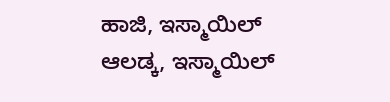ಹಾಜಿ, ಇಸ್ಮಾಯಿಲ್ ಆಲಡ್ಕ, ಇಸ್ಮಾಯಿಲ್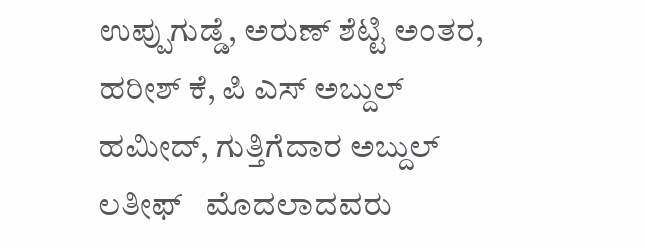ಉಪ್ಪುಗುಡ್ಡೆ, ಅರುಣ್ ಶೆಟ್ಟಿ ಅಂತರ, ಹರೀಶ್ ಕೆ, ಪಿ ಎಸ್ ಅಬ್ದುಲ್  ಹಮೀದ್, ಗುತ್ತಿಗೆದಾರ ಅಬ್ದುಲ್ ಲತೀಫ್   ಮೊದಲಾದವರು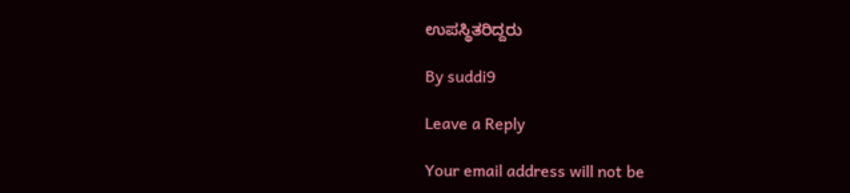ಉಪಸ್ಥಿತರಿದ್ದರು

By suddi9

Leave a Reply

Your email address will not be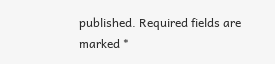published. Required fields are marked *